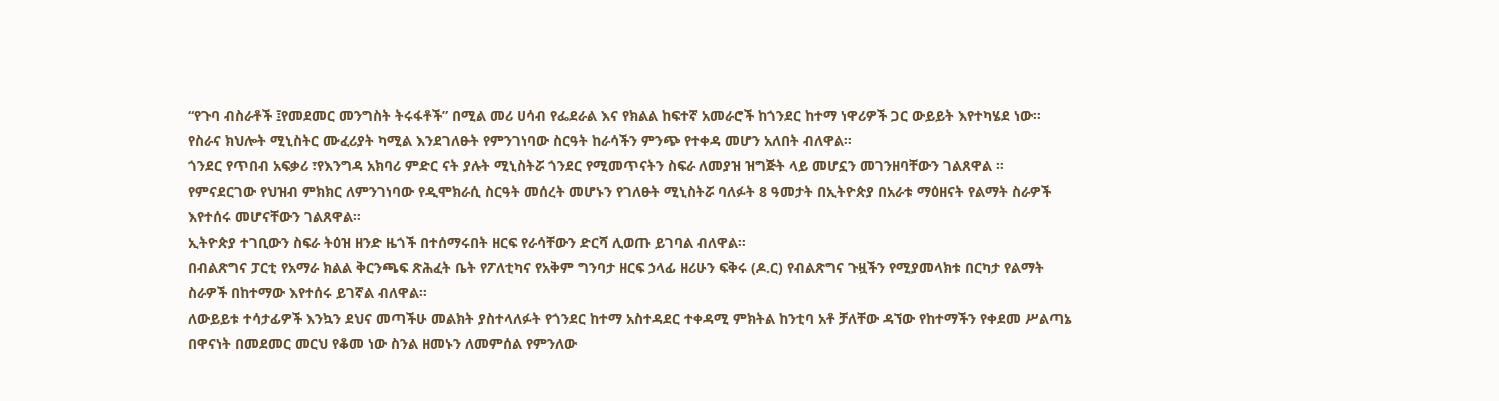“የጉባ ብስራቶች ፤የመደመር መንግስት ትሩፋቶች” በሚል መሪ ሀሳብ የፌደራል እና የክልል ከፍተኛ አመራሮች ከጎንደር ከተማ ነዋሪዎች ጋር ውይይት እየተካሄደ ነው።
የስራና ክህሎት ሚኒስትር ሙፈሪያት ካሚል እንደገለፁት የምንገነባው ስርዓት ከራሳችን ምንጭ የተቀዳ መሆን አለበት ብለዋል።
ጎንደር የጥበብ አፍቃሪ ፣የእንግዳ አክባሪ ምድር ናት ያሉት ሚኒስትሯ ጎንደር የሚመጥናትን ስፍራ ለመያዝ ዝግጅት ላይ መሆኗን መገንዘባቸውን ገልጸዋል ።
የምናደርገው የህዝብ ምክክር ለምንገነባው የዲሞክራሲ ስርዓት መሰረት መሆኑን የገለፁት ሚኒስትሯ ባለፉት 8 ዓመታት በኢትዮጵያ በአራቱ ማዕዘናት የልማት ስራዎች እየተሰሩ መሆናቸውን ገልጸዋል።
ኢትዮጵያ ተገቢውን ስፍራ ትዕዝ ዘንድ ዜጎች በተሰማሩበት ዘርፍ የራሳቸውን ድርሻ ሊወጡ ይገባል ብለዋል።
በብልጽግና ፓርቲ የአማራ ክልል ቅርንጫፍ ጽሕፈት ቤት የፖለቲካና የአቅም ግንባታ ዘርፍ ኃላፊ ዘሪሁን ፍቅሩ (ዶ.ር) የብልጽግና ጉዟችን የሚያመላክቱ በርካታ የልማት ስራዎች በከተማው እየተሰሩ ይገኛል ብለዋል።
ለውይይቱ ተሳታፊዎች እንኳን ደህና መጣችሁ መልክት ያስተላለፉት የጎንደር ከተማ አስተዳደር ተቀዳሚ ምክትል ከንቲባ አቶ ቻለቸው ዳኘው የከተማችን የቀደመ ሥልጣኔ በዋናነት በመደመር መርህ የቆመ ነው ስንል ዘመኑን ለመምሰል የምንለው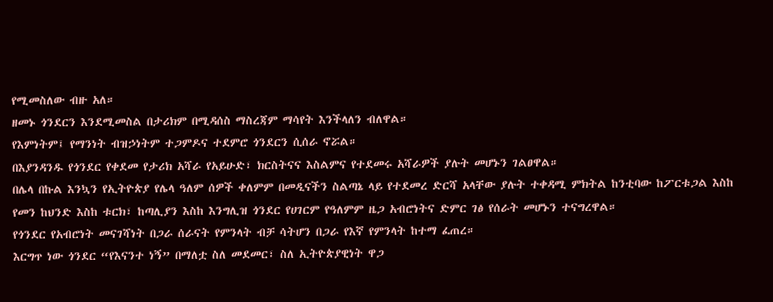የሚመስለው ብዙ አለ።
ዘመኑ ጎንደርን እንደሚመስል በታሪክም በሚዳሰስ ማስረጃም ማሳየት እንችላለን ብለዋል።
የእምነትም፤ የማንነት ብዝኃነትም ተጋምዶና ተደምሮ ጎንደርን ሲሰራ ኖሯል።
በእያንዳንዱ የጎንደር የቀደመ የታሪክ አሻራ የአይሁድ፣ ክርስትናና እስልምና የተደመሩ አሻራዎች ያሉት መሆኑን ገልፀዋል።
በሌላ በኩል እንኳን የኢትዮጵያ የሌላ ዓለም ሰዎች ቀለምም በመዲናችን ስልጣኔ ላይ የተደመረ ድርሻ አላቸው ያሉት ተቀዳሚ ምክትል ከንቲባው ከፖርቱጋል እስከ የመን ከህንድ እስከ ቱርክ፣ ከጣሊያን እስከ እንግሊዝ ጎንደር የሀገርም የዓለምም ዜጋ አብሮነትና ድምር ገፅ የሰራት መሆኑን ተናግረዋል።
የጎንደር የአብሮነት መናገሻነት በጋራ ሰራናት የምንላት ብቻ ሳትሆን በጋራ የእኛ የምንላት ከተማ ፈጠረ።
እርግጥ ነው ጎንደር “የእናንተ ነኝ” በማለቷ ስለ መደመር፣ ስለ ኢትዮጵያዊነት ዋጋ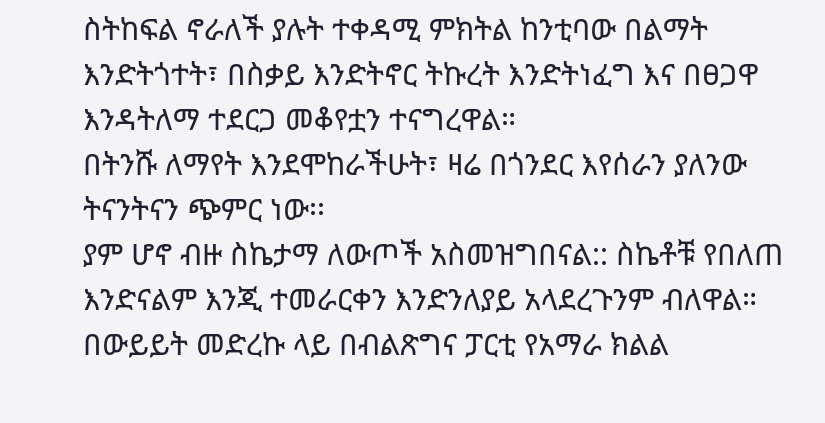ስትከፍል ኖራለች ያሉት ተቀዳሚ ምክትል ከንቲባው በልማት እንድትጎተት፣ በስቃይ እንድትኖር ትኩረት እንድትነፈግ እና በፀጋዋ እንዳትለማ ተደርጋ መቆየቷን ተናግረዋል።
በትንሹ ለማየት እንደሞከራችሁት፣ ዛሬ በጎንደር እየሰራን ያለንው ትናንትናን ጭምር ነው፡፡
ያም ሆኖ ብዙ ስኬታማ ለውጦች አስመዝግበናል:: ስኬቶቹ የበለጠ እንድናልም እንጂ ተመራርቀን እንድንለያይ አላደረጉንም ብለዋል።
በውይይት መድረኩ ላይ በብልጽግና ፓርቲ የአማራ ክልል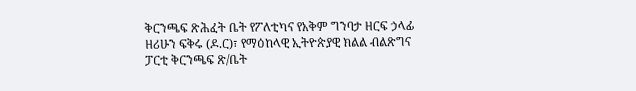ቅርንጫፍ ጽሕፈት ቤት የፖለቲካና የአቅም ግንባታ ዘርፍ ኃላፊ ዘሪሁን ፍቅሩ (ዶ.ር)፣ የማዕከላዊ ኢትዮጵያዊ ክልል ብልጽግና ፓርቲ ቅርንጫፍ ጽ/ቤት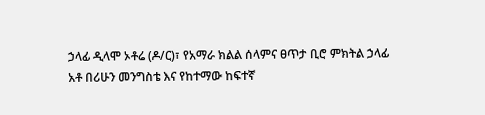ኃላፊ ዲላሞ ኦቶሬ (ዶ/ር)፣ የአማራ ክልል ሰላምና ፀጥታ ቢሮ ምክትል ኃላፊ አቶ በሪሁን መንግስቴ እና የከተማው ከፍተኛ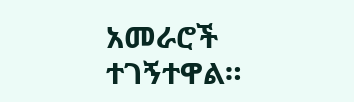አመራሮች ተገኝተዋል።